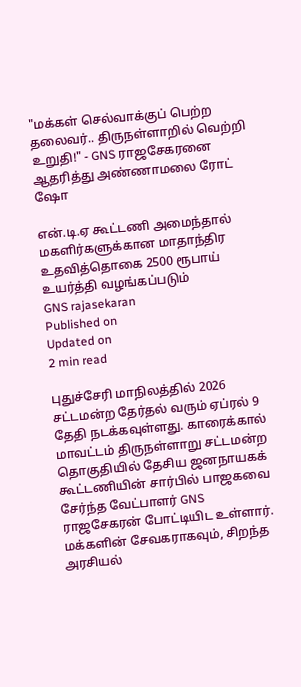"மக்கள் செல்வாக்குப் பெற்ற தலைவர்.. திருநள்ளாறில் வெற்றி உறுதி!" - GNS ராஜசேகரனை ஆதரித்து அண்ணாமலை ரோட் ஷோ

என்.டி.ஏ கூட்டணி அமைந்தால் மகளிர்களுக்கான மாதாந்திர உதவித்தொகை 2500 ரூபாய் உயர்த்தி வழங்கப்படும்
GNS rajasekaran
Published on
Updated on
2 min read

புதுச்சேரி மாநிலத்தில் 2026 சட்டமன்ற தேர்தல் வரும் ஏப்ரல் 9 தேதி நடக்கவுள்ளது. காரைக்கால் மாவட்டம் திருநள்ளாறு சட்டமன்ற தொகுதியில் தேசிய ஜனநாயகக் கூட்டணியின் சார்பில் பாஜகவை சேர்ந்த வேட்பாளர் GNS ராஜசேகரன் போட்டியிட உள்ளார். மக்களின் சேவகராகவும், சிறந்த அரசியல்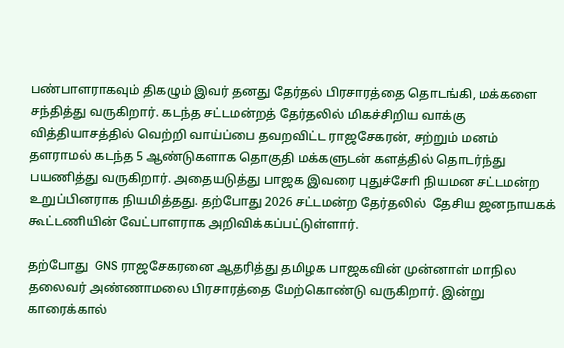பண்பாளராகவும் திகழும் இவர் தனது தேர்தல் பிரசாரத்தை தொடங்கி, மக்களை சந்தித்து வருகிறார். கடந்த சட்டமன்றத் தேர்தலில் மிகச்சிறிய வாக்கு வித்தியாசத்தில் வெற்றி வாய்ப்பை தவறவிட்ட ராஜசேகரன், சற்றும் மனம் தளராமல் கடந்த 5 ஆண்டுகளாக தொகுதி மக்களுடன் களத்தில் தொடர்ந்து பயணித்து வருகிறார். அதையடுத்து பாஜக இவரை புதுச்சோி நியமன சட்டமன்ற உறுப்பினராக நியமித்தது. தற்போது 2026 சட்டமன்ற தேர்தலில்  தேசிய ஜனநாயகக் கூட்டணியின் வேட்பாளராக அறிவிக்கப்பட்டுள்ளார்.

தற்போது  GNS ராஜசேகரனை ஆதரித்து தமிழக பாஜகவின் முன்னாள் மாநில தலைவர் அண்ணாமலை பிரசாரத்தை மேற்கொண்டு வருகிறார். இன்று காரைக்கால்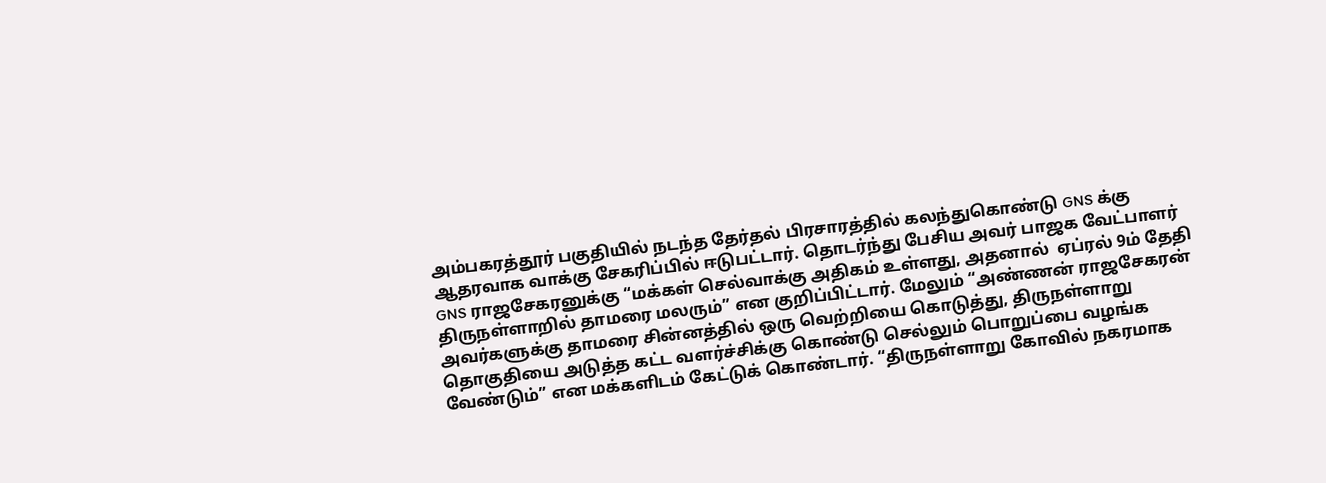அம்பகரத்தூர் பகுதியில் நடந்த தேர்தல் பிரசாரத்தில் கலந்துகொண்டு GNS க்கு ஆதரவாக வாக்கு சேகரிப்பில் ஈடுபட்டார். தொடர்ந்து பேசிய அவர் பாஜக வேட்பாளர் GNS ராஜசேகரனுக்கு “மக்கள் செல்வாக்கு அதிகம் உள்ளது, அதனால்  ஏப்ரல் 9ம் தேதி திருநள்ளாறில் தாமரை மலரும்” என குறிப்பிட்டார். மேலும் “அண்ணன் ராஜசேகரன்  அவர்களுக்கு தாமரை சின்னத்தில் ஒரு வெற்றியை கொடுத்து, திருநள்ளாறு தொகுதியை அடுத்த கட்ட வளர்ச்சிக்கு கொண்டு செல்லும் பொறுப்பை வழங்க வேண்டும்” என மக்களிடம் கேட்டுக் கொண்டார். “திருநள்ளாறு கோவில் நகரமாக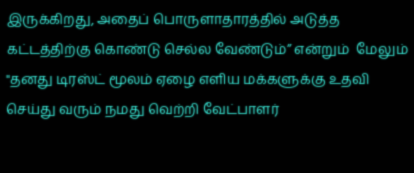இருக்கிறது, அதைப் பொருளாதாரத்தில் அடுத்த கட்டத்திற்கு கொண்டு செல்ல வேண்டும்” என்றும்  மேலும் "தனது டிரஸ்ட் மூலம் ஏழை எளிய மக்களுக்கு உதவி செய்து வரும் நமது வெற்றி வேட்பாளர்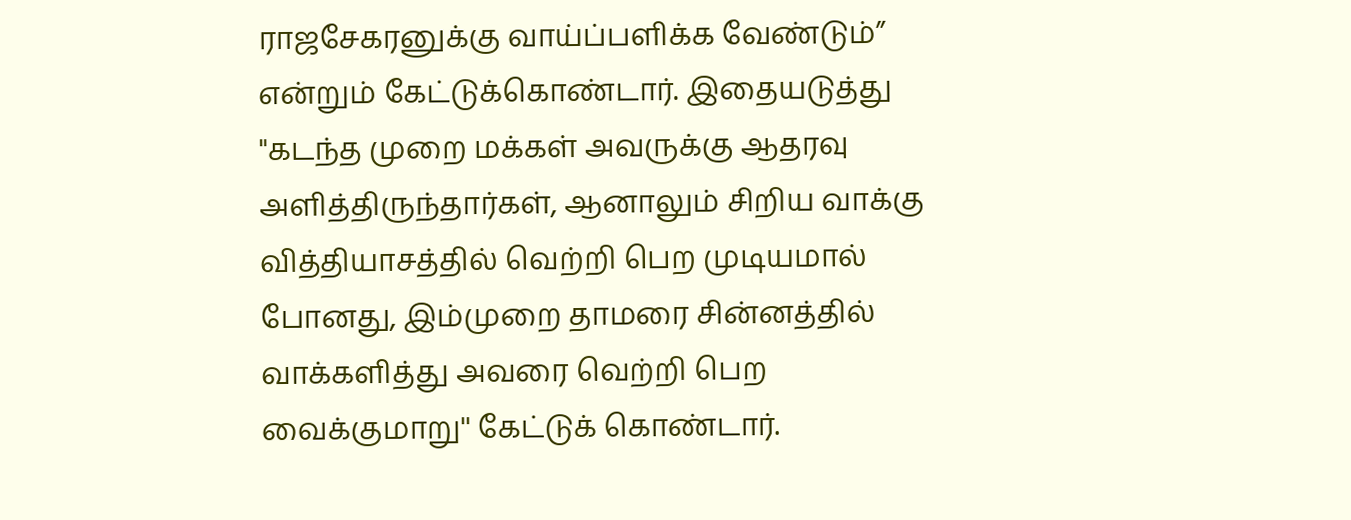ராஜசேகரனுக்கு வாய்ப்பளிக்க வேண்டும்” என்றும் கேட்டுக்கொண்டார். இதையடுத்து "கடந்த முறை மக்கள் அவருக்கு ஆதரவு அளித்திருந்தார்கள், ஆனாலும் சிறிய வாக்கு வித்தியாசத்தில் வெற்றி பெற முடியமால் போனது, இம்முறை தாமரை சின்னத்தில் வாக்களித்து அவரை வெற்றி பெற  வைக்குமாறு'' கேட்டுக் கொண்டார்.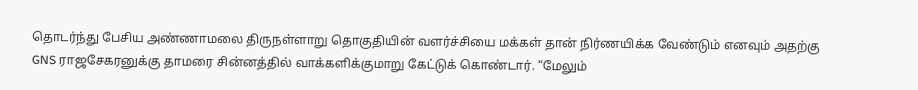தொடர்ந்து பேசிய அண்ணாமலை திருநள்ளாறு தொகுதியின் வளர்ச்சியை மக்கள் தான் நிர்ணயிக்க வேண்டும் எனவும் அதற்கு GNS ராஜசேகரனுக்கு தாமரை சின்னத்தில் வாக்களிக்குமாறு கேட்டுக் கொண்டார். “மேலும்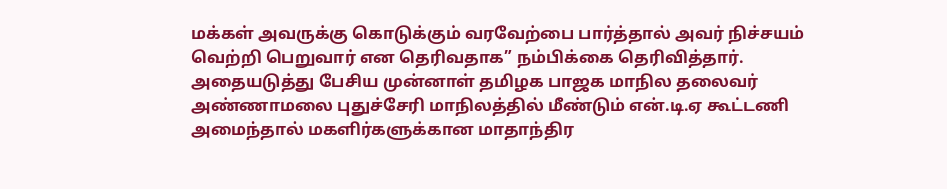மக்கள் அவருக்கு கொடுக்கும் வரவேற்பை பார்த்தால் அவர் நிச்சயம் வெற்றி பெறுவார் என தெரிவதாக” நம்பிக்கை தெரிவித்தார். அதையடுத்து பேசிய முன்னாள் தமிழக பாஜக மாநில தலைவர் அண்ணாமலை புதுச்சேரி மாநிலத்தில் மீண்டும் என்.டி.ஏ கூட்டணி அமைந்தால் மகளிர்களுக்கான மாதாந்திர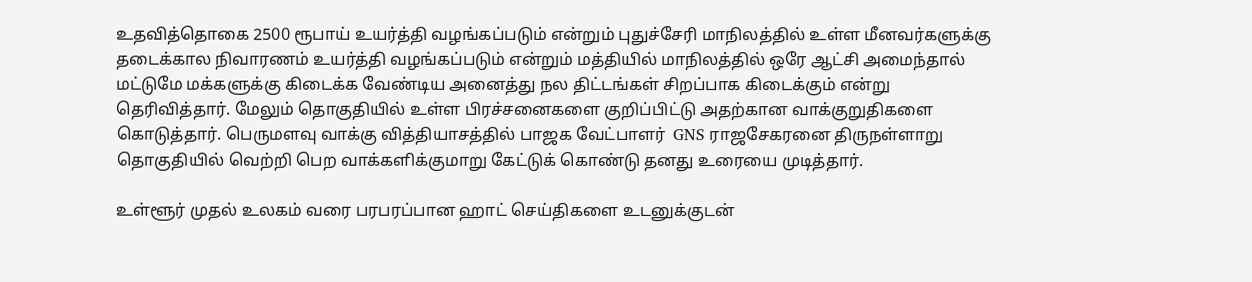உதவித்தொகை 2500 ரூபாய் உயர்த்தி வழங்கப்படும் என்றும் புதுச்சேரி மாநிலத்தில் உள்ள மீனவர்களுக்கு தடைக்கால நிவாரணம் உயர்த்தி வழங்கப்படும் என்றும் மத்தியில் மாநிலத்தில் ஒரே ஆட்சி அமைந்தால் மட்டுமே மக்களுக்கு கிடைக்க வேண்டிய அனைத்து நல திட்டங்கள் சிறப்பாக கிடைக்கும் என்று தெரிவித்தார். மேலும் தொகுதியில் உள்ள பிரச்சனைகளை குறிப்பிட்டு அதற்கான வாக்குறுதிகளை கொடுத்தார். பெருமளவு வாக்கு வித்தியாசத்தில் பாஜக வேட்பாளர்  GNS ராஜசேகரனை திருநள்ளாறு தொகுதியில் வெற்றி பெற வாக்களிக்குமாறு கேட்டுக் கொண்டு தனது உரையை முடித்தார்.

உள்ளூர் முதல் உலகம் வரை பரபரப்பான ஹாட் செய்திகளை உடனுக்குடன்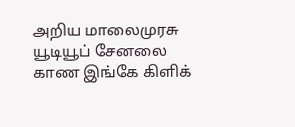அறிய மாலைமுரசு யூடியூப் சேனலை காண இங்கே கிளிக்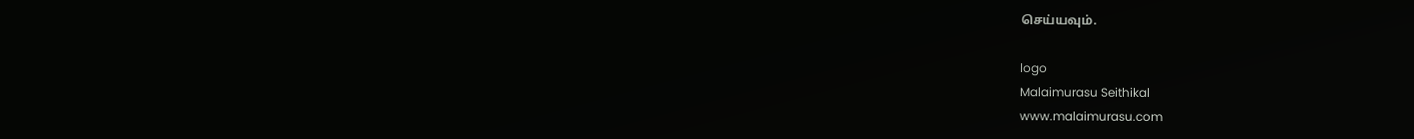செய்யவும்.

logo
Malaimurasu Seithikal
www.malaimurasu.com